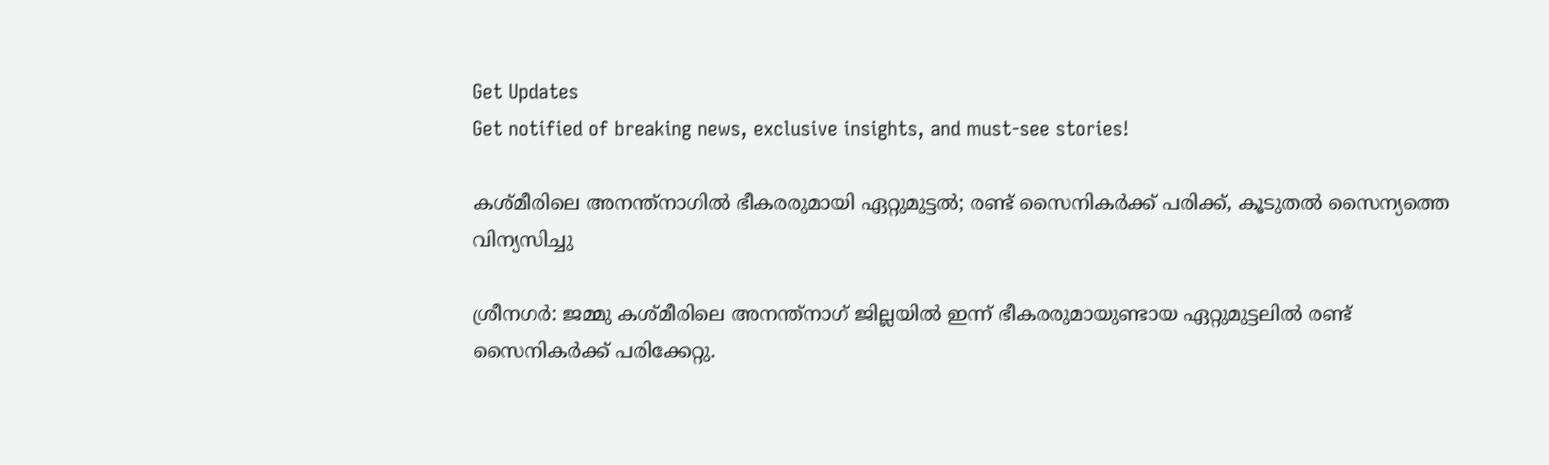Get Updates
Get notified of breaking news, exclusive insights, and must-see stories!

കശ്‌മീരിലെ അനന്ത്‌നാഗിൽ ഭീകരരുമായി ഏറ്റുമുട്ടൽ; രണ്ട് സൈനികർക്ക് പരിക്ക്, കൂടുതൽ സൈന്യത്തെ വിന്യസിച്ചു

ശ്രീനഗർ: ജമ്മു കശ്‌മീരിലെ അനന്ത്നാഗ് ജില്ലയിൽ ഇന്ന് ഭീകരരുമായുണ്ടായ ഏറ്റുമുട്ടലിൽ രണ്ട് സൈനികർക്ക് പരിക്കേറ്റു.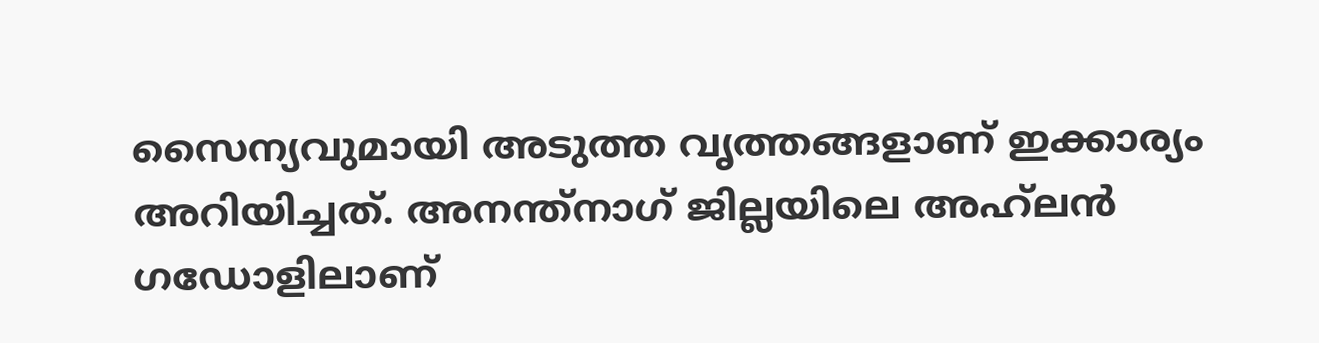സൈന്യവുമായി അടുത്ത വൃത്തങ്ങളാണ് ഇക്കാര്യം അറിയിച്ചത്. അനന്ത്‌നാഗ് ജില്ലയിലെ അഹ്‌ലൻ ഗഡോളിലാണ്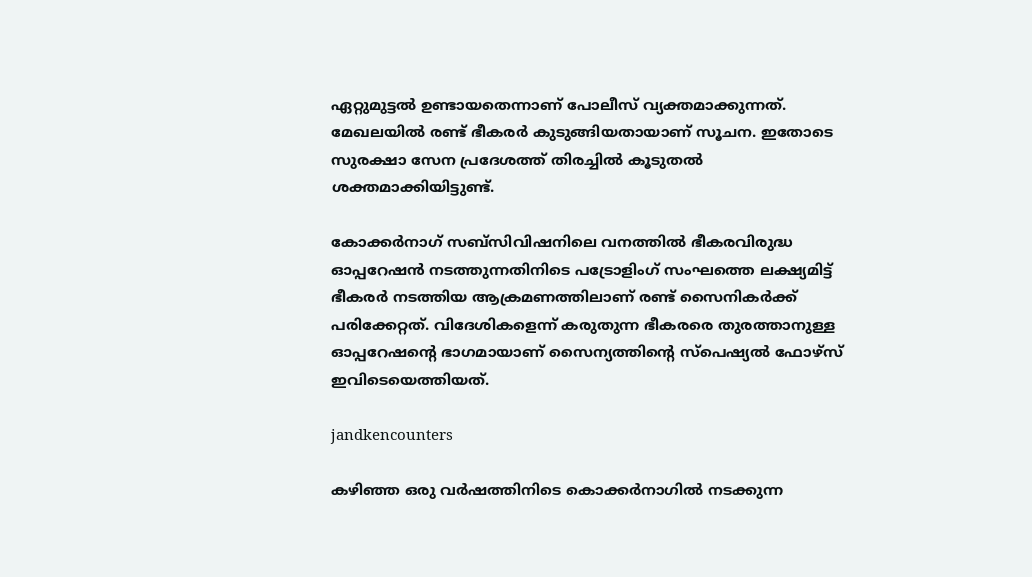ഏറ്റുമുട്ടൽ ഉണ്ടായതെന്നാണ് പോലീസ് വ്യക്തമാക്കുന്നത്. മേഖലയിൽ രണ്ട് ഭീകരർ കുടുങ്ങിയതായാണ് സൂചന. ഇതോടെ സുരക്ഷാ സേന പ്രദേശത്ത് തിരച്ചിൽ കൂടുതൽ ശക്തമാക്കിയിട്ടുണ്ട്.

കോക്കർനാഗ് സബ്‌സിവിഷനിലെ വനത്തിൽ ഭീകരവിരുദ്ധ ഓപ്പറേഷൻ നടത്തുന്നതിനിടെ പട്രോളിംഗ് സംഘത്തെ ലക്ഷ്യമിട്ട് ഭീകരർ നടത്തിയ ആക്രമണത്തിലാണ് രണ്ട് സൈനികർക്ക് പരിക്കേറ്റത്. വിദേശികളെന്ന് കരുതുന്ന ഭീകരരെ തുരത്താനുള്ള ഓപ്പറേഷന്റെ ഭാഗമായാണ് സൈന്യത്തിന്റെ സ്‌പെഷ്യൽ ഫോഴ്‌സ് ഇവിടെയെത്തിയത്.

jandkencounters

കഴിഞ്ഞ ഒരു വർഷത്തിനിടെ കൊക്കർനാഗിൽ നടക്കുന്ന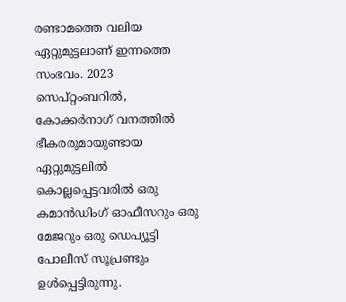രണ്ടാമത്തെ വലിയ ഏറ്റുമുട്ടലാണ് ഇന്നത്തെ സംഭവം. 2023 സെപ്റ്റംബറിൽ, കോക്കർനാഗ് വനത്തിൽ ഭീകരരുമായുണ്ടായ ഏറ്റുമുട്ടലിൽ കൊല്ലപ്പെട്ടവരിൽ ഒരു കമാൻഡിംഗ് ഓഫീസറും ഒരു മേജറും ഒരു ഡെപ്യൂട്ടി പോലീസ് സൂപ്രണ്ടും ഉൾപ്പെട്ടിരുന്നു.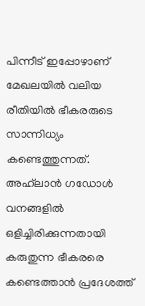പിന്നീട് ഇപ്പോഴാണ് മേഖലയിൽ വലിയ രീതിയിൽ ഭീകരരുടെ സാന്നിധ്യം കണ്ടെത്തുന്നത്. അഹ്‌ലാൻ ഗഡോൾ വനങ്ങളിൽ ഒളിച്ചിരിക്കുന്നതായി കരുതുന്ന ഭീകരരെ കണ്ടെത്താൻ പ്രദേശത്ത്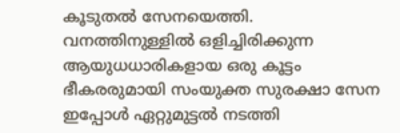കൂടുതൽ സേനയെത്തി. വനത്തിനുള്ളിൽ ഒളിച്ചിരിക്കുന്ന ആയുധധാരികളായ ഒരു കൂട്ടം ഭീകരരുമായി സംയുക്ത സുരക്ഷാ സേന ഇപ്പോൾ ഏറ്റുമുട്ടൽ നടത്തി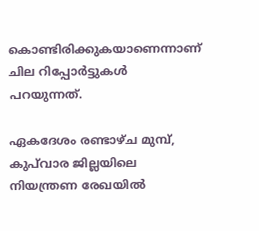കൊണ്ടിരിക്കുകയാണെന്നാണ് ചില റിപ്പോർട്ടുകൾ പറയുന്നത്.

ഏകദേശം രണ്ടാഴ്‌ച മുമ്പ്, കുപ്‌വാര ജില്ലയിലെ നിയന്ത്രണ രേഖയിൽ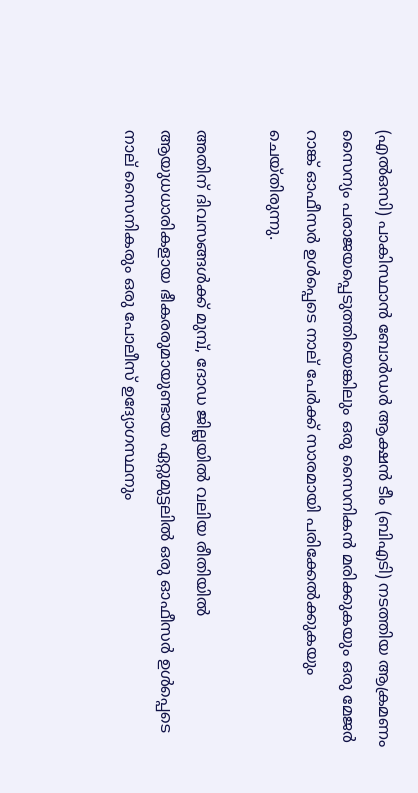(എൽഒസി) പാകിസ്ഥാൻ ബോർഡർ ആക്ഷൻ ടീം (ബിഎടി) നടത്തിയ ആക്രമണം സൈന്യം പരാജയപ്പെടുത്തിയെങ്കിലും ഒരു സൈനികൻ മരിക്കുകയും ഒരു മേജർ റാങ്ക് ഓഫീസർ ഉൾപ്പെടെ നാല് പേർക്ക് സാരമായി പരിക്കേൽക്കുകയും ചെയ്‌തിരുന്നു.

അതിന് ദിവസങ്ങൾക്ക് മുമ്പ്, ദോഡ ജില്ലയിൽ വലിയ രീതിയിൽ ആയുധധാരികളായ ഭീകരരുമായുണ്ടായ ഏറ്റുമുട്ടലിൽ ഒരു ഓഫീസർ ഉൾപ്പെടെ നാല് സൈനികരും ഒരു പോലീസ് ഉദ്യോഗസ്ഥനും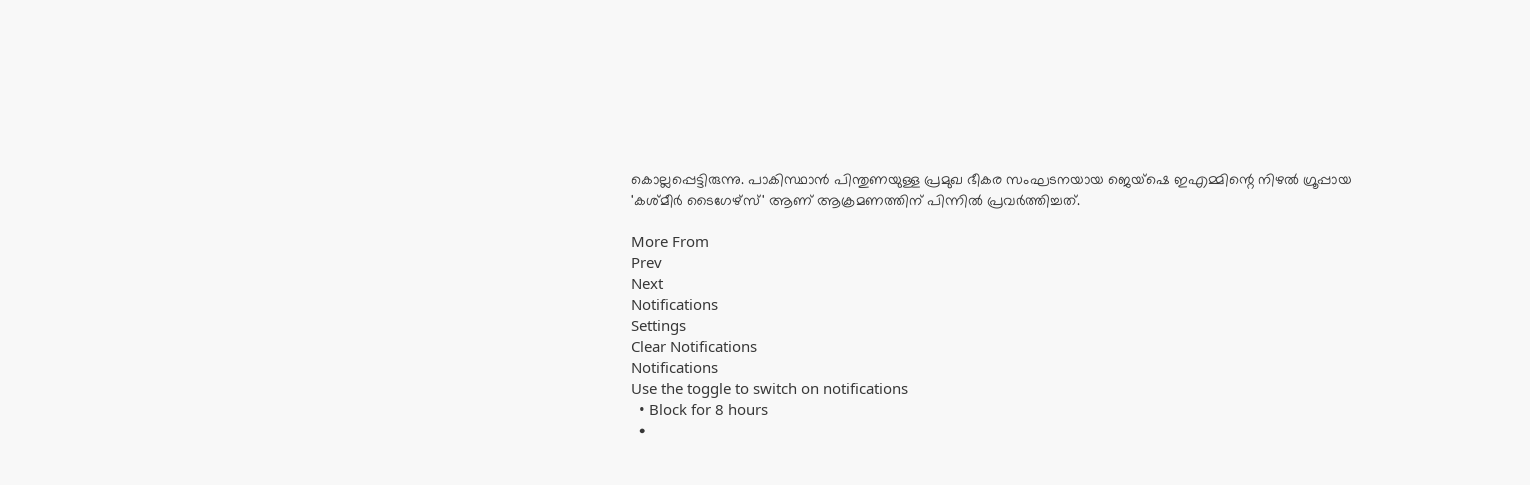കൊല്ലപ്പെട്ടിരുന്നു. പാകിസ്ഥാൻ പിന്തുണയുള്ള പ്രമുഖ ഭീകര സംഘടനയായ ജെയ്‌ഷെ ഇഎമ്മിന്റെ നിഴൽ ഗ്രൂപ്പായ 'കശ്‌മീർ ടൈഗേഴ്‌സ്' ആണ് ആക്രമണത്തിന് പിന്നിൽ പ്രവർത്തിച്ചത്.

More From
Prev
Next
Notifications
Settings
Clear Notifications
Notifications
Use the toggle to switch on notifications
  • Block for 8 hours
  •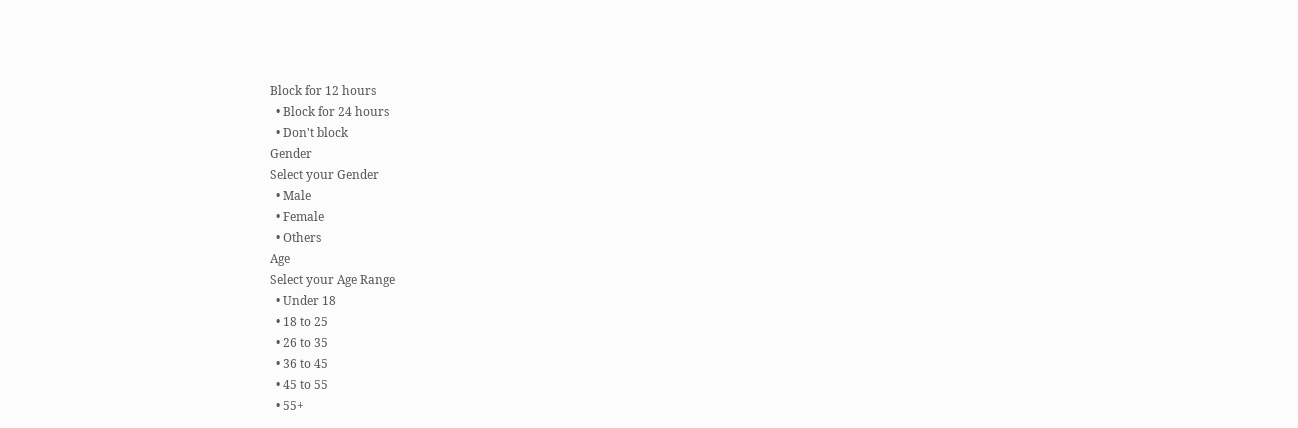Block for 12 hours
  • Block for 24 hours
  • Don't block
Gender
Select your Gender
  • Male
  • Female
  • Others
Age
Select your Age Range
  • Under 18
  • 18 to 25
  • 26 to 35
  • 36 to 45
  • 45 to 55
  • 55+